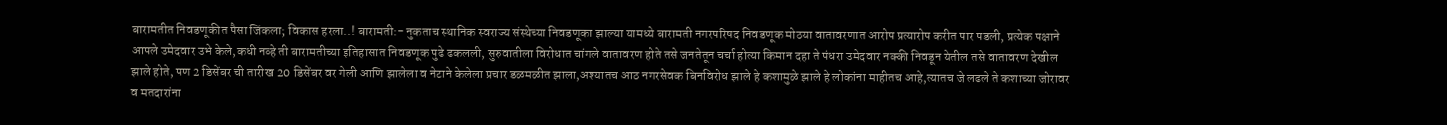बारामतीत निवडणूकीत पैसा जिंकला; विकास हरला..! बारामती:- नुकताच स्थानिक स्वराज्य संस्थेच्या निवडणूका झाल्या यामध्ये बारामती नगरपरिषद निवडणूक मोठया वातावरणात आरोप प्रत्यारोप करीत पार पडली, प्रत्येक पक्षाने आपले उमेदवार उभे केले,कधी नव्हे ती बारामतीच्या इतिहासात निवडणूक पुढे ढकलली, सुरुवातीला विरोधात चांगले वातावरण होते तसे जनतेतून चर्चा होत्या किमान दहा ते पंधरा उमेदवार नक्की निवडून येतील तसे वातावरण देखील झाले होते, पण 2 डिसेंबर ची तारीख 20 डिसेंबर वर गेली आणि झालेला व नेटाने केलेला प्रचार डळमळीत झाला,अश्यातच आठ नगरसेवक बिनविरोध झाले हे कशामुळे झाले हे लोकांना माहीतच आहे,त्यातच जे लढले ते कशाच्या जोरावर व मतदारांना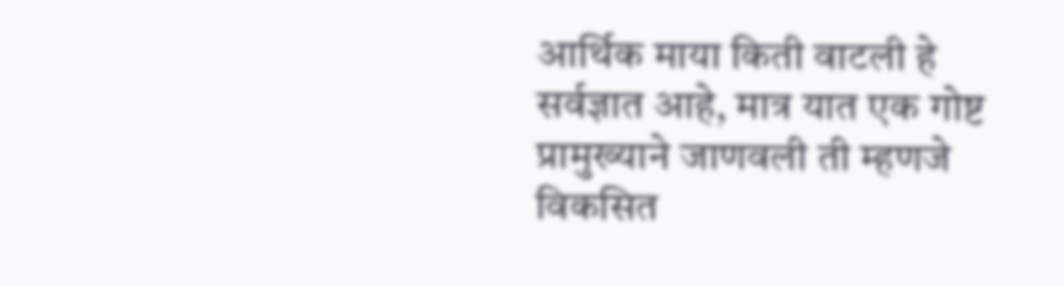आर्थिक माया किती वाटली हे सर्वज्ञात आहे, मात्र यात एक गोष्ट प्रामुख्याने जाणवली ती म्हणजे विकसित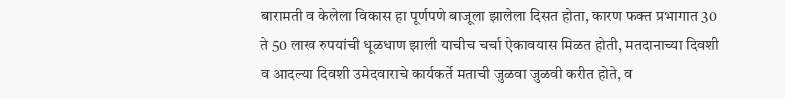बारामती व केलेला विकास हा पूर्णपणे बाजूला झालेला दिसत होता, कारण फक्त प्रभागात 30 ते 50 लाख रुपयांची धूळधाण झाली याचीच चर्चा ऐकावयास मिळत होती, मतदानाच्या दिवशी व आदल्या दिवशी उमेदवाराचे कार्यकर्ते मताची जुळवा जुळवी करीत होते, व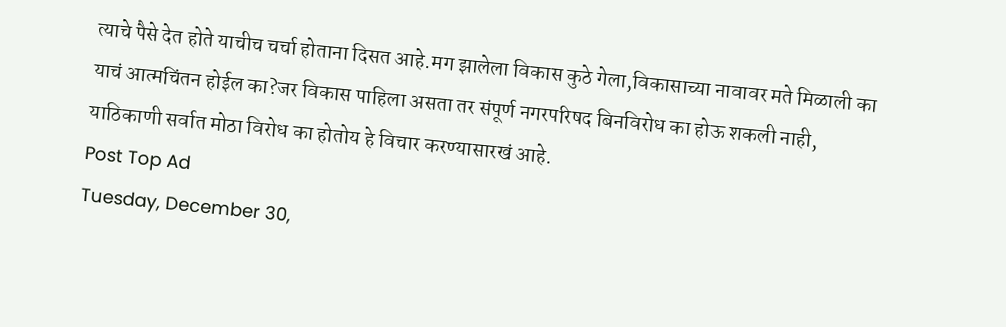त्याचे पैसे देत होते याचीच चर्चा होताना दिसत आहे.मग झालेला विकास कुठे गेला,विकासाच्या नावावर मते मिळाली का याचं आत्मचिंतन होईल का?जर विकास पाहिला असता तर संपूर्ण नगरपरिषद बिनविरोध का होऊ शकली नाही, याठिकाणी सर्वात मोठा विरोध का होतोय हे विचार करण्यासारखं आहे.
Post Top Ad
Tuesday, December 30,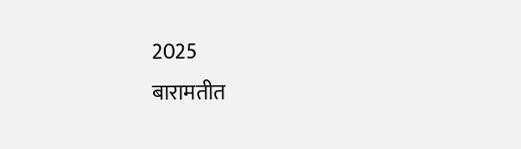2025
बारामतीत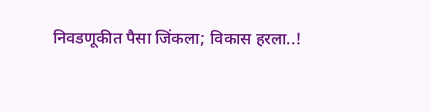निवडणूकीत पैसा जिंकला; विकास हरला..!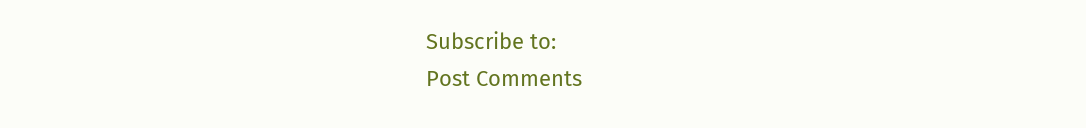Subscribe to:
Post Comments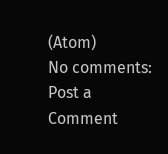(Atom)
No comments:
Post a Comment